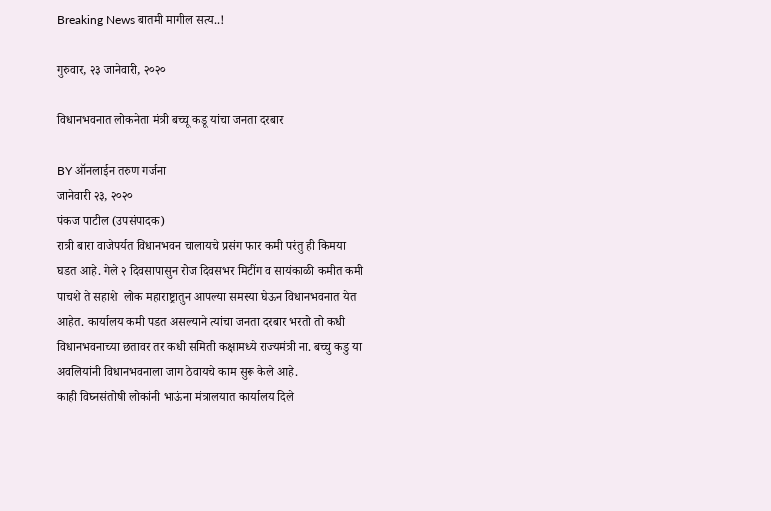Breaking News बातमी मागील सत्य..!

गुरुवार, २३ जानेवारी, २०२०

विधानभवनात लोकनेता मंत्री बच्चू कडू यांचा जनता दरबार

BY ऑनलाईन तरुण गर्जना
जानेवारी २३, २०२०
पंकज पाटील (उपसंपादक)
रात्री बारा वाजेपर्यत विधानभवन चालायचे प्रसंग फार कमी परंतु ही किमया घडत आहे. गेले २ दिवसापासुन रोज दिवसभर मिटींग व सायंकाळी कमीत कमी  पाचशे ते सहाशे  लोक महाराष्ट्रातुन आपल्या समस्या घेऊन विधानभवनात येत आहेत. कार्यालय कमी पडत असल्याने त्यांचा जनता दरबार भरतो तो कधी विधानभवनाच्या छतावर तर कधी समिती कक्षामध्ये राज्यमंत्री ना. बच्चु कडु या अवलियांनी विधानभवनाला जाग ठेवायचे काम सुरू केले आहे.
काही विघ्नसंतोषी लोकांनी भाऊंना मंत्रालयात कार्यालय दिले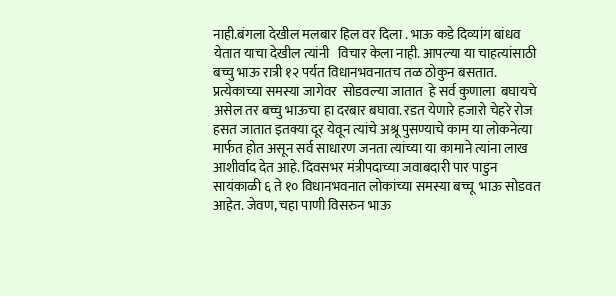नाही.बंगला देखील मलबार हिल वर दिला . भाऊ कडे दिव्यांग बांधव  येतात याचा देखील त्यांनी   विचार केला नाही. आपल्या या चाहत्यांसाठी बच्चु भाऊ रात्री १२ पर्यत विधानभवनातच तळ ठोकुन बसतात.
प्रत्येकाच्या समस्या जागेवर  सोडवल्या जातात  हे सर्व कुणाला  बघायचे असेल तर बच्चु भाऊचा हा दरबार बघावा. रडत येणारे हजारो चेहरे रोज हसत जातात इतक्या दूर येवून त्यांचे अश्रू पुसण्याचे काम या लोकनेत्या मार्फत होत असून सर्व साधारण जनता त्यांच्या या कामाने त्यांना लाख आशीर्वाद देत आहे. दिवसभर मंत्रीपदाच्या जवाबदारी पार पाडुन सायंकाळी ६ ते १० विधानभवनात लोकांच्या समस्या बच्चू  भाऊ सोडवत आहेत. जेवण, चहा पाणी विसरुन भाऊ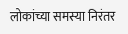लोकांच्या समस्या निरंतर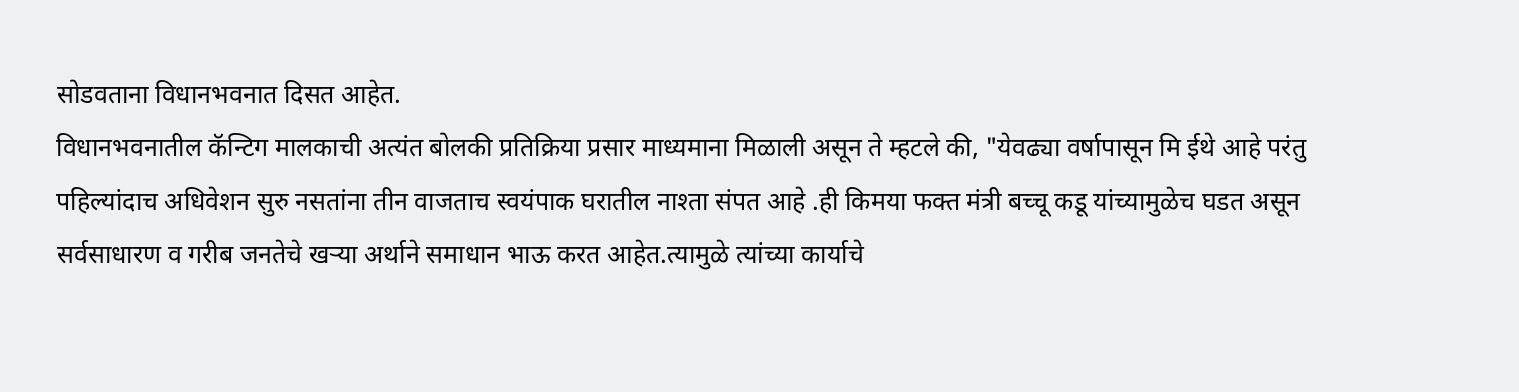सोडवताना विधानभवनात दिसत आहेत.
विधानभवनातील कॅन्टिग मालकाची अत्यंत बोलकी प्रतिक्रिया प्रसार माध्यमाना मिळाली असून ते म्हटले की, "येवढ्या वर्षापासून मि ईथे आहे परंतु पहिल्यांदाच अधिवेशन सुरु नसतांना तीन वाजताच स्वयंपाक घरातील नाश्ता संपत आहे .ही किमया फक्त मंत्री बच्चू कडू यांच्यामुळेच घडत असून सर्वसाधारण व गरीब जनतेचे खऱ्या अर्थाने समाधान भाऊ करत आहेत.त्यामुळे त्यांच्या कार्याचे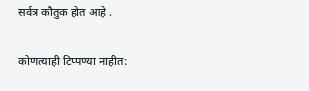सर्वत्र कौतुक होत आहे .

कोणत्याही टिप्पण्‍या नाहीत: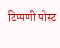टिप्पणी पोस्ट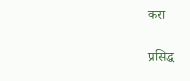करा

प्रसिद्ध